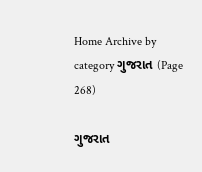Home Archive by category ગુજરાત (Page 268)

ગુજરાત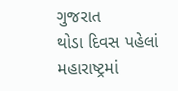ગુજરાત
થોડા દિવસ પહેલાં મહારાષ્ટ્રમાં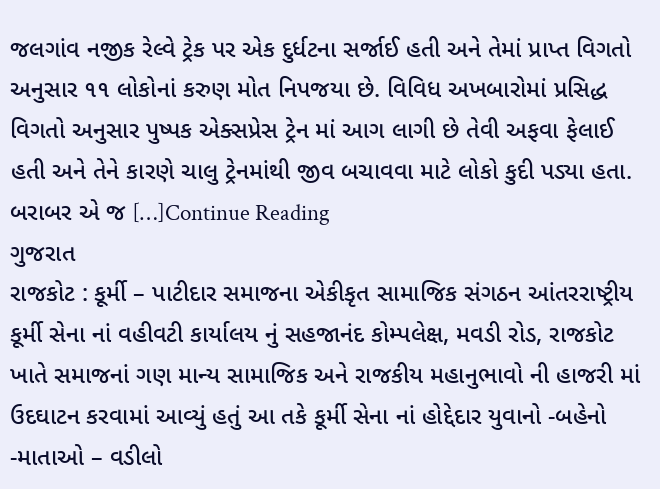જલગાંવ નજીક રેલ્વે ટ્રેક પર એક દુર્ધટના સર્જાઈ હતી અને તેમાં પ્રાપ્ત વિગતો અનુસાર ૧૧ લોકોનાં કરુણ મોત નિપજયા છે. વિવિધ અખબારોમાં પ્રસિદ્ધ વિગતો અનુસાર પુષ્પક એક્સપ્રેસ ટ્રેન માં આગ લાગી છે તેવી અફવા ફેલાઈ હતી અને તેને કારણે ચાલુ ટ્રેનમાંથી જીવ બચાવવા માટે લોકો કુદી પડ્યા હતા. બરાબર એ જ […]Continue Reading
ગુજરાત
રાજકોટ : કૂર્મી – પાટીદાર સમાજના એકીકૃત સામાજિક સંગઠન આંતરરાષ્ટ્રીય કૂર્મી સેના નાં વહીવટી કાર્યાલય નું સહજાનંદ કોમ્પલેક્ષ, મવડી રોડ, રાજકોટ ખાતે સમાજનાં ગણ માન્ય સામાજિક અને રાજકીય મહાનુભાવો ની હાજરી માં ઉદઘાટન કરવામાં આવ્યું હતું આ તકે કૂર્મી સેના નાં હોદ્દેદાર યુવાનો -બહેનો -માતાઓ – વડીલો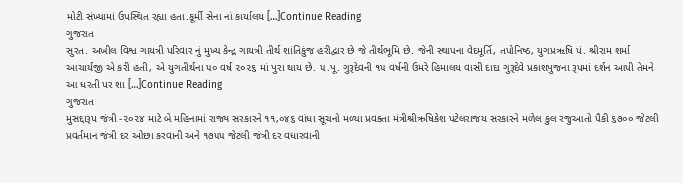મોટી સંખ્યામાં ઉપસ્થિત રહ્યા હતા.કૂર્મી સેના નાં કાર્યાલય […]Continue Reading
ગુજરાત
સુરત. અખીલ વિશ્વ ગાયત્રી પરિવાર નું મુખ્ય કેન્દ્ર ગાયત્રી તીર્થ શાંતિકુંજ હરીદ્વાર છે જે તીર્થભૂમિ છે. જેની સ્થાપના વેદમૂર્તિ, તપોનિષ્ઠ, યુગપ્રૠષિ પં. શ્રીરામ શર્મા આચાર્યજી એ કરી હતી, એ યુગતીર્થના ૫૦ વર્ષ ૨૦૨૬ માં પુરા થાય છે. ૫.પૂ. ગુરૂદેવની ૧૫ વર્ષની ઉમરે હિમાલય વાસી દાદા ગુરૂદેવે પ્રકાશપુજના રૂપમાં દર્શન આપી તેમને આ ધરતી પર શા […]Continue Reading
ગુજરાત
મુસદ્દારૂપ જંત્રી -૨૦૨૪ માટે બે મહિનામાં રાજ્ય સરકારને ૧૧,૦૪૬ વાંધા સૂચનો મળ્યા પ્રવક્તા મંત્રીશ્રીઋષિકેશ પટેલરાજય સરકારને મળેલ કુલ રજુઆતો પૈકી ૬૭૦૦ જેટલી પ્રવર્તમાન જંત્રી દર ઓછા કરવાની અને ૧૭૫૫ જેટલી જંત્રી દર વધારવાની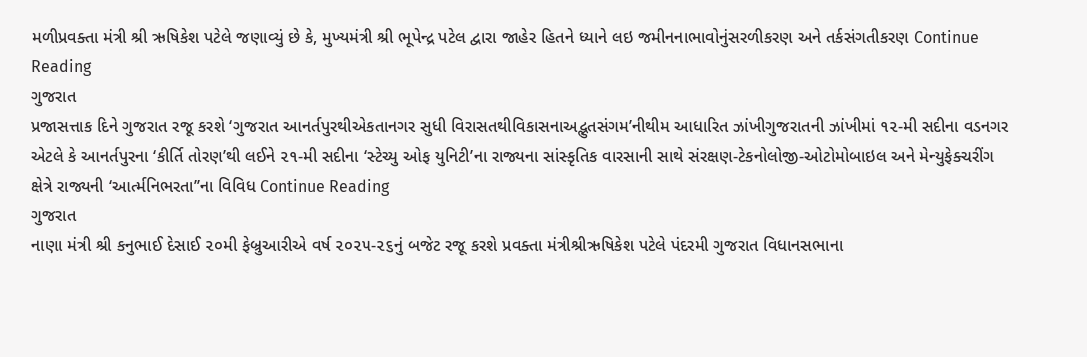મળીપ્રવક્તા મંત્રી શ્રી ઋષિકેશ પટેલે જણાવ્યું છે કે, મુખ્યમંત્રી શ્રી ભૂપેન્દ્ર પટેલ દ્વારા જાહેર હિતને ધ્યાને લઇ જમીનનાભાવોનુંસરળીકરણ અને તર્કસંગતીકરણ Continue Reading
ગુજરાત
પ્રજાસત્તાક દિને ગુજરાત રજૂ કરશે ‘ગુજરાત આનર્તપુરથીએકતાનગર સુધી વિરાસતથીવિકાસનાઅદ્ભુતસંગમ’નીથીમ આધારિત ઝાંખીગુજરાતની ઝાંખીમાં ૧૨-મી સદીના વડનગર એટલે કે આનર્તપુરના ‘કીર્તિ તોરણ’થી લઈને ૨૧-મી સદીના ‘સ્ટેચ્યુ ઓફ યુનિટી’ના રાજ્યના સાંસ્કૃતિક વારસાની સાથે સંરક્ષણ-ટેકનોલોજી-ઓટોમોબાઇલ અને મેન્યુફેક્ચરીંગ ક્ષેત્રે રાજ્યની ‘આર્ત્મનિભરતા’’ના વિવિધ Continue Reading
ગુજરાત
નાણા મંત્રી શ્રી કનુભાઈ દેસાઈ ૨૦મી ફેબ્રુઆરીએ વર્ષ ૨૦૨૫-૨૬નું બજેટ રજૂ કરશે પ્રવક્તા મંત્રીશ્રીઋષિકેશ પટેલે પંદરમી ગુજરાત વિધાનસભાના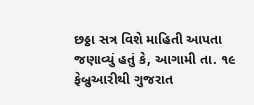છઠ્ઠા સત્ર વિશે માહિતી આપતા જણાવ્યું હતું કે, આગામી તા. ૧૯ ફેબ્રુઆરીથી ગુજરાત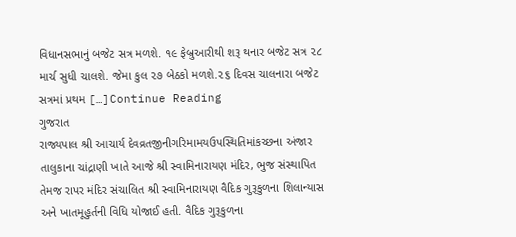વિધાનસભાનું બજેટ સત્ર મળશે. ૧૯ ફેબ્રુઆરીથી શરૂ થનાર બજેટ સત્ર ૨૮ માર્ચ સુધી ચાલશે. જેમા કુલ ૨૭ બેઠકો મળશે.૨૬ દિવસ ચાલનારા બજેટ સત્રમાં પ્રથમ […]Continue Reading
ગુજરાત
રાજ્યપાલ શ્રી આચાર્ય દેવવ્રતજીનીગરિમામયઉપસ્થિતિમાંકચ્છના અંજાર તાલુકાના ચાંદ્રાણી ખાતે આજે શ્રી સ્વામિનારાયણ મંદિર, ભુજ સંસ્થાપિત તેમજ રાપર મંદિર સંચાલિત શ્રી સ્વામિનારાયણ વૈદિક ગુરૂકુળના શિલાન્યાસ અને ખાતમૂહુર્તની વિધિ યોજાઈ હતી. વૈદિક ગુરૂકુળના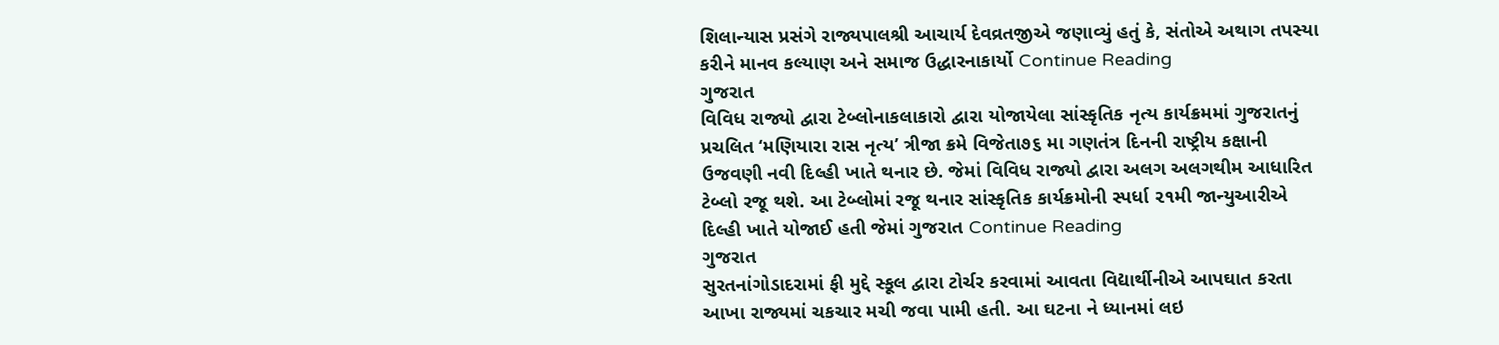શિલાન્યાસ પ્રસંગે રાજ્યપાલશ્રી આચાર્ય દેવવ્રતજીએ જણાવ્યું હતું કે, સંતોએ અથાગ તપસ્યા કરીને માનવ કલ્યાણ અને સમાજ ઉદ્ધારનાકાર્યો Continue Reading
ગુજરાત
વિવિધ રાજ્યો દ્વારા ટેબ્લોનાકલાકારો દ્વારા યોજાયેલા સાંસ્કૃતિક નૃત્ય કાર્યક્રમમાં ગુજરાતનું પ્રચલિત ‘મણિયારા રાસ નૃત્ય’ ત્રીજા ક્રમે વિજેતા૭૬ મા ગણતંત્ર દિનની રાષ્ટ્રીય કક્ષાની ઉજવણી નવી દિલ્હી ખાતે થનાર છે. જેમાં વિવિધ રાજ્યો દ્વારા અલગ અલગથીમ આધારિત ટેબ્લો રજૂ થશે. આ ટેબ્લોમાં રજૂ થનાર સાંસ્કૃતિક કાર્યક્રમોની સ્પર્ધા ૨૧મી જાન્યુઆરીએ દિલ્હી ખાતે યોજાઈ હતી જેમાં ગુજરાત Continue Reading
ગુજરાત
સુરતનાંગોડાદરામાં ફી મુદ્દે સ્કૂલ દ્વારા ટોર્ચર કરવામાં આવતા વિદ્યાર્થીનીએ આપઘાત કરતા આખા રાજ્યમાં ચકચાર મચી જવા પામી હતી. આ ઘટના ને ધ્યાનમાં લઇ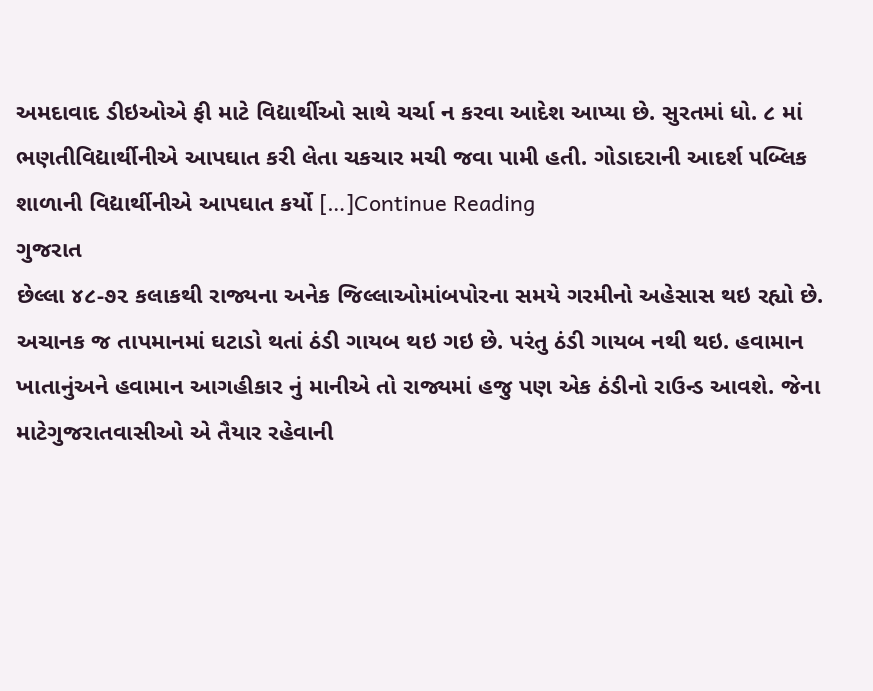અમદાવાદ ડીઇઓએ ફી માટે વિદ્યાર્થીઓ સાથે ચર્ચા ન કરવા આદેશ આપ્યા છે. સુરતમાં ધો. ૮ માં ભણતીવિદ્યાર્થીનીએ આપઘાત કરી લેતા ચકચાર મચી જવા પામી હતી. ગોડાદરાની આદર્શ પબ્લિક શાળાની વિદ્યાર્થીનીએ આપઘાત કર્યો […]Continue Reading
ગુજરાત
છેલ્લા ૪૮-૭૨ કલાકથી રાજ્યના અનેક જિલ્લાઓમાંબપોરના સમયે ગરમીનો અહેસાસ થઇ રહ્યો છે. અચાનક જ તાપમાનમાં ઘટાડો થતાં ઠંડી ગાયબ થઇ ગઇ છે. પરંતુ ઠંડી ગાયબ નથી થઇ. હવામાન ખાતાનુંઅને હવામાન આગહીકાર નું માનીએ તો રાજ્યમાં હજુ પણ એક ઠંડીનો રાઉન્ડ આવશે. જેના માટેગુજરાતવાસીઓ એ તૈયાર રહેવાની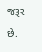જરૂર છે.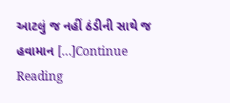આટલું જ નહીં ઠંડીની સાથે જ હવામાન […]Continue Reading